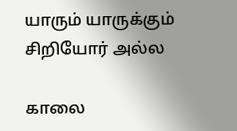யாரும் யாருக்கும் சிறியோர் அல்ல

காலை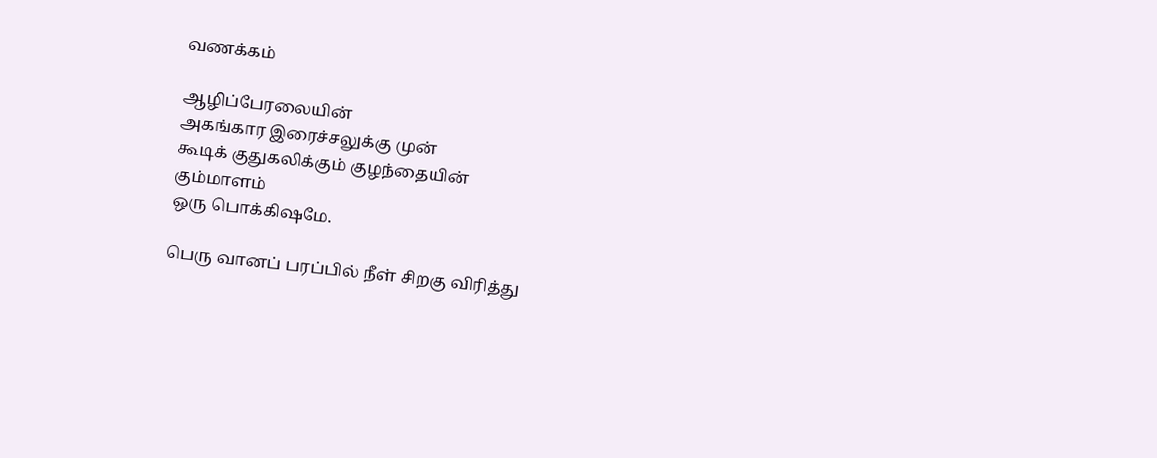வணக்கம்

ஆழிப்பேரலையின்
அகங்கார இரைச்சலுக்கு முன்
கூடிக் குதுகலிக்கும் குழந்தையின்
கும்மாளம்
ஒரு பொக்கிஷமே.

பெரு வானப் பரப்பில் நீள் சிறகு விரித்து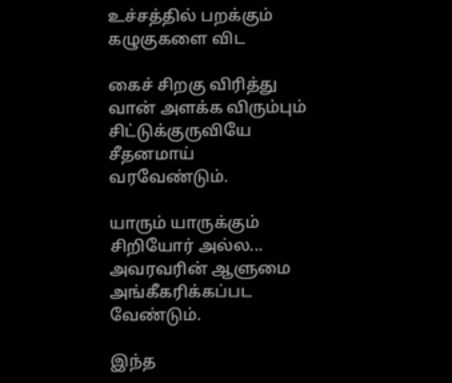உச்சத்தில் பறக்கும் கழுகுகளை விட

கைச் சிறகு விரித்து
வான் அளக்க விரும்பும்
சிட்டுக்குருவியே
சீதனமாய்
வரவேண்டும்.

யாரும் யாருக்கும்
சிறியோர் அல்ல...
அவரவரின் ஆளுமை
அங்கீகரிக்கப்பட
வேண்டும்.

இந்த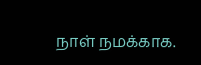நாள் நமக்காக.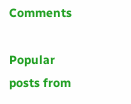Comments

Popular posts from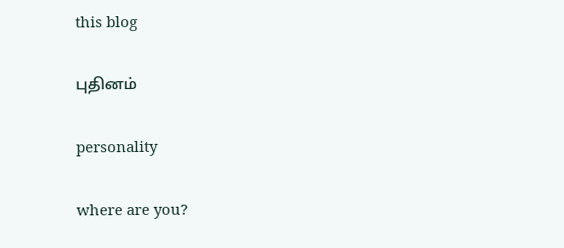this blog

புதினம்

personality

where are you?